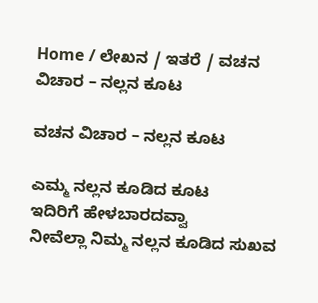Home / ಲೇಖನ / ಇತರೆ / ವಚನ ವಿಚಾರ – ನಲ್ಲನ ಕೂಟ

ವಚನ ವಿಚಾರ – ನಲ್ಲನ ಕೂಟ

ಎಮ್ಮ ನಲ್ಲನ ಕೂಡಿದ ಕೂಟ
ಇದಿರಿಗೆ ಹೇಳಬಾರದವ್ವಾ
ನೀವೆಲ್ಲಾ ನಿಮ್ಮ ನಲ್ಲನ ಕೂಡಿದ ಸುಖವ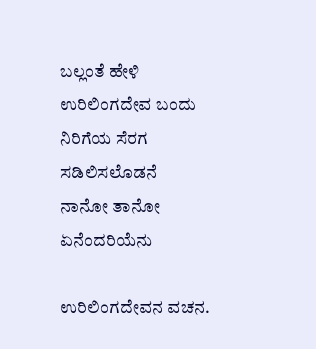ಬಲ್ಲಂತೆ ಹೇಳಿ
ಉರಿಲಿಂಗದೇವ ಬಂದು
ನಿರಿಗೆಯ ಸೆರಗ ಸಡಿಲಿಸಲೊಡನೆ
ನಾನೋ ತಾನೋ ಏನೆಂದರಿಯೆನು

ಉರಿಲಿಂಗದೇವನ ವಚನ.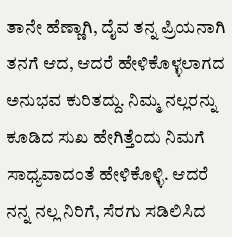ತಾನೇ ಹೆಣ್ಣಾಗಿ, ದೈವ ತನ್ನ ಪ್ರಿಯನಾಗಿ ತನಗೆ ಆದ, ಆದರೆ ಹೇಳಿಕೊಳ್ಳಲಾಗದ ಅನುಭವ ಕುರಿತದ್ದು. ನಿಮ್ಮ ನಲ್ಲರನ್ನು ಕೂಡಿದ ಸುಖ ಹೇಗಿತ್ತೆಂದು ನಿಮಗೆ ಸಾಧ್ಯವಾದಂತೆ ಹೇಳಿಕೊಳ್ಳಿ. ಆದರೆ ನನ್ನ ನಲ್ಲ ನಿರಿಗೆ, ಸೆರಗು ಸಡಿಲಿಸಿದ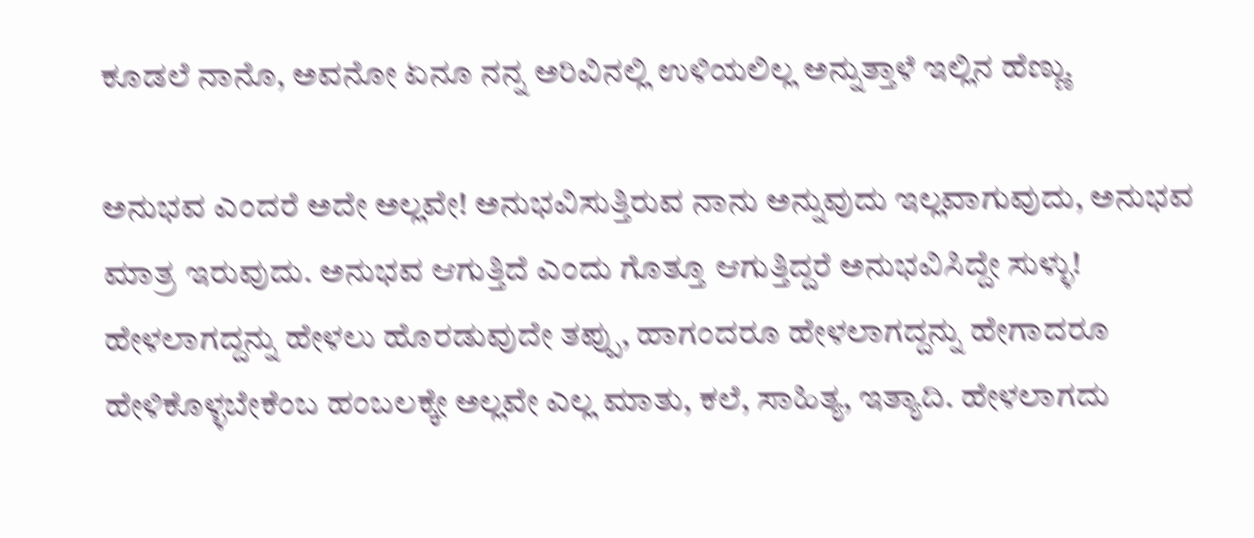ಕೂಡಲೆ ನಾನೊ, ಅವನೋ ಏನೂ ನನ್ನ ಅರಿವಿನಲ್ಲಿ ಉಳಿಯಲಿಲ್ಲ ಅನ್ನುತ್ತಾಳೆ ಇಲ್ಲಿನ ಹೆಣ್ಣು.

ಅನುಭವ ಎಂದರೆ ಅದೇ ಅಲ್ಲವೇ! ಅನುಭವಿಸುತ್ತಿರುವ ನಾನು ಅನ್ನುವುದು ಇಲ್ಲವಾಗುವುದು, ಅನುಭವ ಮಾತ್ರ ಇರುವುದು. ಅನುಭವ ಆಗುತ್ತಿದೆ ಎಂದು ಗೊತ್ತೂ ಆಗುತ್ತಿದ್ದರೆ ಅನುಭವಿಸಿದ್ದೇ ಸುಳ್ಳು! ಹೇಳಲಾಗದ್ದನ್ನು ಹೇಳಲು ಹೊರಡುವುದೇ ತಪ್ಪು, ಹಾಗಂದರೂ ಹೇಳಲಾಗದ್ದನ್ನು ಹೇಗಾದರೂ ಹೇಳಿಕೊಳ್ಳಬೇಕೆಂಬ ಹಂಬಲಕ್ಕೇ ಅಲ್ಲವೇ ಎಲ್ಲ ಮಾತು, ಕಲೆ, ಸಾಹಿತ್ಯ, ಇತ್ಯಾದಿ. ಹೇಳಲಾಗದು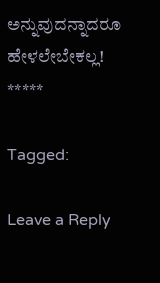ಅನ್ನುವುದನ್ನಾದರೂ ಹೇಳಲೇಬೇಕಲ್ಲ!
*****

Tagged:

Leave a Reply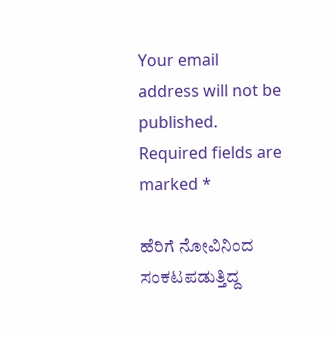Your email address will not be published. Required fields are marked *

ಹೆರಿಗೆ ನೋವಿನಿಂದ ಸಂಕಟಪಡುತ್ತಿದ್ದ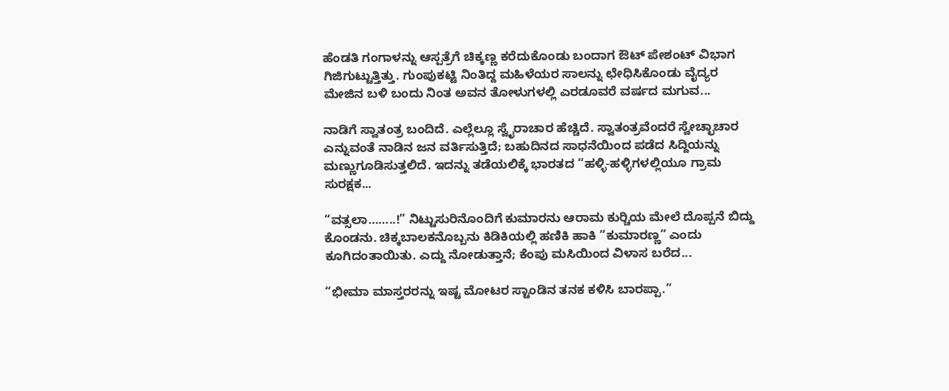ಹೆಂಡತಿ ಗಂಗಾಳನ್ನು ಆಸ್ಪತ್ರೆಗೆ ಚಿಕ್ಕಣ್ಣ ಕರೆದುಕೊಂಡು ಬಂದಾಗ ಔಟ್ ಪೇಶಂಟ್ ವಿಭಾಗ ಗಿಜಿಗುಟ್ಟುತ್ತಿತ್ತು. ಗುಂಪುಕಟ್ಟಿ ನಿಂತಿದ್ದ ಮಹಿಳೆಯರ ಸಾಲನ್ನು ಛೇಧಿಸಿಕೊಂಡು ವೈದ್ಯರ ಮೇಜಿನ ಬಳಿ ಬಂದು ನಿಂತ ಅವನ ತೋಳುಗಳಲ್ಲಿ ಎರಡೂವರೆ ವರ್ಷದ ಮಗುವ...

ನಾಡಿಗೆ ಸ್ವಾತಂತ್ರ ಬಂದಿದೆ. ಎಲ್ಲೆಲ್ಲೂ ಸ್ವೈರಾಚಾರ ಹೆಚ್ಚಿದೆ. ಸ್ವಾತಂತ್ರವೆಂದರೆ ಸ್ವೇಚ್ಛಾಚಾರ ಎನ್ನುವಂತೆ ನಾಡಿನ ಜನ ವರ್ತಿಸುತ್ತಿದೆ; ಬಹುದಿನದ ಸಾಧನೆಯಿಂದ ಪಡೆದ ಸಿದ್ದಿಯನ್ನು ಮಣ್ಣುಗೂಡಿಸುತ್ತಲಿದೆ. ಇದನ್ನು ತಡೆಯಲಿಕ್ಕೆ ಭಾರತದ “ಹಳ್ಳಿ-ಹಳ್ಳಿಗಳಲ್ಲಿಯೂ ಗ್ರಾಮ ಸುರಕ್ಷಕ...

“ವತ್ಸಲಾ……..!” ನಿಟ್ಟುಸುರಿನೊಂದಿಗೆ ಕುಮಾರನು ಆರಾಮ ಕುರ್‍ಚಿಯ ಮೇಲೆ ದೊಪ್ಪನೆ ಬಿದ್ದು ಕೊಂಡನು. ಚಿಕ್ಕಬಾಲಕನೊಬ್ಬನು ಕಿಡಿಕಿಯಲ್ಲಿ ಹಣಿಕಿ ಹಾಕಿ “ಕುಮಾರಣ್ಣ” ಎಂದು ಕೂಗಿದಂತಾಯಿತು. ಎದ್ದು ನೋಡುತ್ತಾನೆ; ಕೆಂಪು ಮಸಿಯಿಂದ ವಿಳಾಸ ಬರೆದ...

“ಭೀಮಾ ಮಾಸ್ತರರನ್ನು ಇಷ್ಟ ಮೋಟರ ಸ್ಟಾಂಡಿನ ತನಕ ಕಳಿಸಿ ಬಾರಪ್ಪಾ.”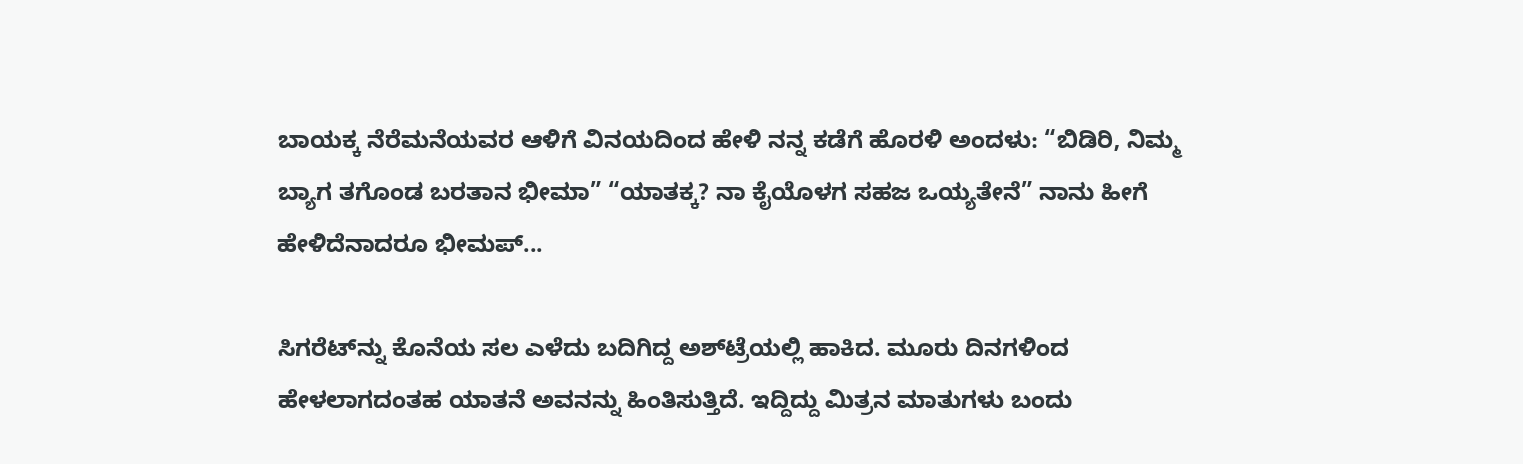ಬಾಯಕ್ಕ ನೆರೆಮನೆಯವರ ಆಳಿಗೆ ವಿನಯದಿಂದ ಹೇಳಿ ನನ್ನ ಕಡೆಗೆ ಹೊರಳಿ ಅಂದಳು: “ಬಿಡಿರಿ, ನಿಮ್ಮ ಬ್ಯಾಗ ತಗೊಂಡ ಬರತಾನ ಭೀಮಾ” “ಯಾತಕ್ಕ? ನಾ ಕೈಯೊಳಗ ಸಹಜ ಒಯ್ಯತೇನೆ” ನಾನು ಹೀಗೆ ಹೇಳಿದೆನಾದರೂ ಭೀಮಪ್...

ಸಿಗರೆಟ್‌ನ್ನು ಕೊನೆಯ ಸಲ ಎಳೆದು ಬದಿಗಿದ್ದ ಅಶ್‌ಟ್ರೆಯಲ್ಲಿ ಹಾಕಿದ. ಮೂರು ದಿನಗಳಿಂದ ಹೇಳಲಾಗದಂತಹ ಯಾತನೆ ಅವನನ್ನು ಹಿಂತಿಸುತ್ತಿದೆ. ಇದ್ದಿದ್ದು ಮಿತ್ರನ ಮಾತುಗಳು ಬಂದು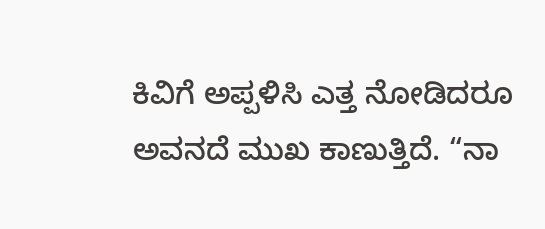ಕಿವಿಗೆ ಅಪ್ಪಳಿಸಿ ಎತ್ತ ನೋಡಿದರೂ ಅವನದೆ ಮುಖ ಕಾಣುತ್ತಿದೆ. “ನಾ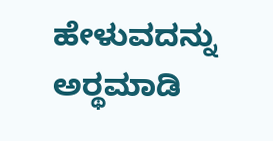ಹೇಳುವದನ್ನು ಅರ್‍ಥಮಾಡಿ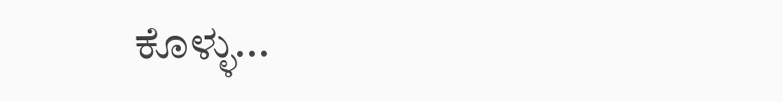ಕೊಳ್ಳು...